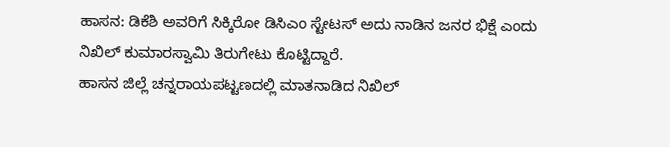ಹಾಸನ: ಡಿಕೆಶಿ ಅವರಿಗೆ ಸಿಕ್ಕಿರೋ ಡಿಸಿಎಂ ಸ್ಟೇಟಸ್ ಅದು ನಾಡಿನ ಜನರ ಭಿಕ್ಷೆ ಎಂದು ನಿಖಿಲ್ ಕುಮಾರಸ್ವಾಮಿ ತಿರುಗೇಟು ಕೊಟ್ಟಿದ್ದಾರೆ.
ಹಾಸನ ಜಿಲ್ಲೆ ಚನ್ನರಾಯಪಟ್ಟಣದಲ್ಲಿ ಮಾತನಾಡಿದ ನಿಖಿಲ್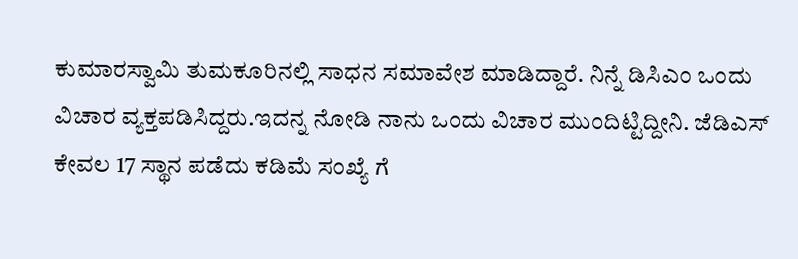ಕುಮಾರಸ್ವಾಮಿ ತುಮಕೂರಿನಲ್ಲಿ ಸಾಧನ ಸಮಾವೇಶ ಮಾಡಿದ್ದಾರೆ. ನಿನ್ನೆ ಡಿಸಿಎಂ ಒಂದು ವಿಚಾರ ವ್ಯಕ್ತಪಡಿಸಿದ್ದರು.ಇದನ್ನ ನೋಡಿ ನಾನು ಒಂದು ವಿಚಾರ ಮುಂದಿಟ್ಟಿದ್ದೀನಿ. ಜೆಡಿಎಸ್ ಕೇವಲ 17 ಸ್ಥಾನ ಪಡೆದು ಕಡಿಮೆ ಸಂಖ್ಯೆ ಗೆ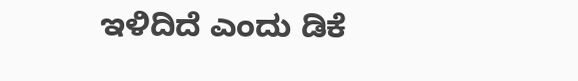ಇಳಿದಿದೆ ಎಂದು ಡಿಕೆ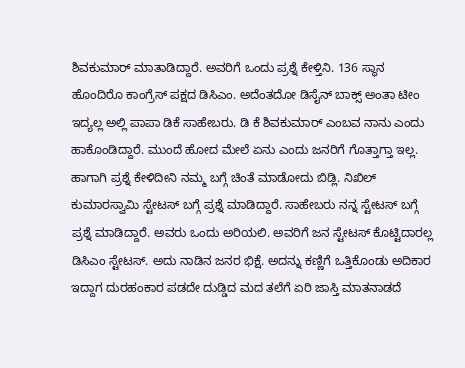ಶಿವಕುಮಾರ್ ಮಾತಾಡಿದ್ದಾರೆ. ಅವರಿಗೆ ಒಂದು ಪ್ರಶ್ನೆ ಕೇಳ್ತಿನಿ. 136 ಸ್ಥಾನ ಹೊಂದಿರೊ ಕಾಂಗ್ರೆಸ್ ಪಕ್ಷದ ಡಿಸಿಎಂ. ಅದೆಂತದೋ ಡಿಸೈನ್ ಬಾಕ್ಸ್ ಅಂತಾ ಟೀಂ ಇದ್ಯಲ್ಲ ಅಲ್ಲಿ ಪಾಪಾ ಡಿಕೆ ಸಾಹೇಬರು. ಡಿ ಕೆ ಶಿವಕುಮಾರ್ ಎಂಬವ ನಾನು ಎಂದು ಹಾಕೊಂಡಿದ್ದಾರೆ. ಮುಂದೆ ಹೋದ ಮೇಲೆ ಏನು ಎಂದು ಜನರಿಗೆ ಗೊತ್ತಾಗ್ತಾ ಇಲ್ಲ. ಹಾಗಾಗಿ ಪ್ರಶ್ನೆ ಕೇಳಿದೀನಿ ನಮ್ಮ ಬಗ್ಗೆ ಚಿಂತೆ ಮಾಡೋದು ಬಿಡ್ಲಿ. ನಿಖಿಲ್ ಕುಮಾರಸ್ವಾಮಿ ಸ್ಟೇಟಸ್ ಬಗ್ಗೆ ಪ್ರಶ್ನೆ ಮಾಡಿದ್ದಾರೆ. ಸಾಹೇಬರು ನನ್ನ ಸ್ಟೇಟಸ್ ಬಗ್ಗೆ ಪ್ರಶ್ನೆ ಮಾಡಿದ್ದಾರೆ. ಅವರು ಒಂದು ಅರಿಯಲಿ. ಅವರಿಗೆ ಜನ ಸ್ಟೇಟಸ್ ಕೊಟ್ಟಿದಾರಲ್ಲ ಡಿಸಿಎಂ ಸ್ಟೇಟಸ್. ಅದು ನಾಡಿನ ಜನರ ಭಿಕ್ಷೆ. ಅದನ್ನು ಕಣ್ಣಿಗೆ ಒತ್ತಿಕೊಂಡು ಅದಿಕಾರ ಇದ್ದಾಗ ದುರಹಂಕಾರ ಪಡದೇ ದುಡ್ಡಿದ ಮದ ತಲೆಗೆ ಏರಿ ಜಾಸ್ತಿ ಮಾತನಾಡದೆ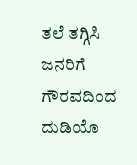ತಲೆ ತಗ್ಗಿಸಿ ಜನರಿಗೆ ಗೌರವದಿಂದ ದುಡಿಯೊ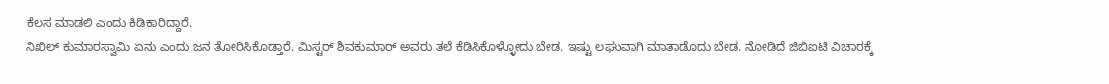ಕೆಲಸ ಮಾಡಲಿ ಎಂದು ಕಿಡಿಕಾರಿದ್ದಾರೆ.
ನಿಖಿಲ್ ಕುಮಾರಸ್ವಾಮಿ ಏನು ಎಂದು ಜನ ತೋರಿಸಿಕೊಡ್ತಾರೆ. ಮಿಸ್ಟರ್ ಶಿವಕುಮಾರ್ ಅವರು ತಲೆ ಕೆಡಿಸಿಕೊಳ್ಳೋದು ಬೇಡ. ಇಷ್ಟು ಲಘುವಾಗಿ ಮಾತಾಡೊದು ಬೇಡ. ನೋಡಿದೆ ಜಿಬಿಐಟಿ ವಿಚಾರಕ್ಕೆ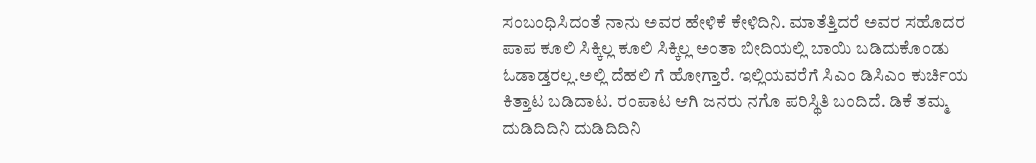ಸಂಬಂಧಿಸಿದಂತೆ ನಾನು ಅವರ ಹೇಳಿಕೆ ಕೇಳಿದಿನಿ. ಮಾತೆತ್ತಿದರೆ ಅವರ ಸಹೊದರ ಪಾಪ ಕೂಲಿ ಸಿಕ್ಕಿಲ್ಲ ಕೂಲಿ ಸಿಕ್ಕಿಲ್ಲ ಅಂತಾ ಬೀದಿಯಲ್ಲಿ ಬಾಯಿ ಬಡಿದುಕೊಂಡು ಓಡಾಡ್ತರಲ್ಲ.ಅಲ್ಲಿ ದೆಹಲಿ ಗೆ ಹೋಗ್ತಾರೆ. ಇಲ್ಲಿಯವರೆಗೆ ಸಿಎಂ ಡಿಸಿಎಂ ಕುರ್ಚಿಯ ಕಿತ್ತಾಟ ಬಡಿದಾಟ. ರಂಪಾಟ ಆಗಿ ಜನರು ನಗೊ ಪರಿಸ್ಥಿತಿ ಬಂದಿದೆ. ಡಿಕೆ ತಮ್ಮ ದುಡಿದಿದಿನಿ ದುಡಿದಿದಿನಿ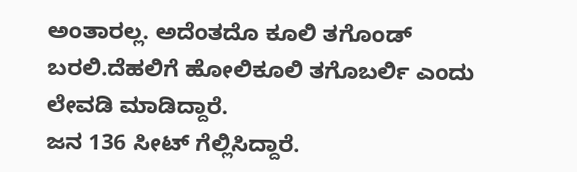ಅಂತಾರಲ್ಲ. ಅದೆಂತದೊ ಕೂಲಿ ತಗೊಂಡ್ ಬರಲಿ.ದೆಹಲಿಗೆ ಹೋಲಿಕೂಲಿ ತಗೊಬರ್ಲಿ ಎಂದು ಲೇವಡಿ ಮಾಡಿದ್ದಾರೆ.
ಜನ 136 ಸೀಟ್ ಗೆಲ್ಲಿಸಿದ್ದಾರೆ.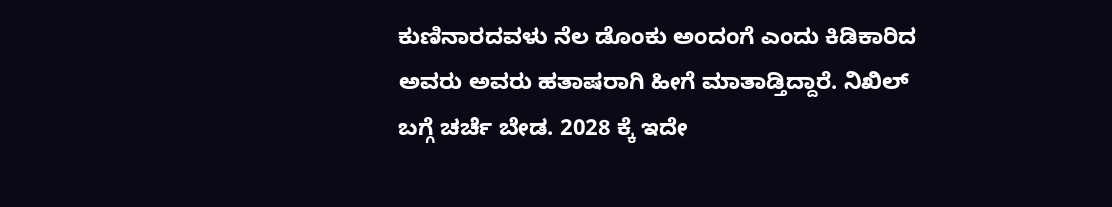ಕುಣಿನಾರದವಳು ನೆಲ ಡೊಂಕು ಅಂದಂಗೆ ಎಂದು ಕಿಡಿಕಾರಿದ ಅವರು ಅವರು ಹತಾಷರಾಗಿ ಹೀಗೆ ಮಾತಾಡ್ತಿದ್ದಾರೆ. ನಿಖಿಲ್ ಬಗ್ಗೆ ಚರ್ಚೆ ಬೇಡ. 2028 ಕ್ಕೆ ಇದೇ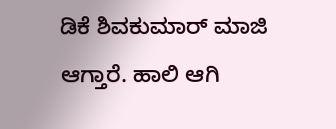ಡಿಕೆ ಶಿವಕುಮಾರ್ ಮಾಜಿ ಆಗ್ತಾರೆ. ಹಾಲಿ ಆಗಿ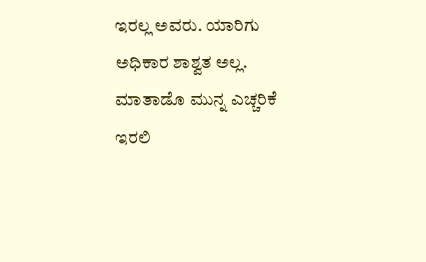ಇರಲ್ಲ ಅವರು. ಯಾರಿಗು ಅಧಿಕಾರ ಶಾಶ್ವತ ಅಲ್ಲ. ಮಾತಾಡೊ ಮುನ್ನ ಎಚ್ಚರಿಕೆ ಇರಲಿ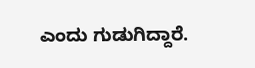ಎಂದು ಗುಡುಗಿದ್ದಾರೆ.